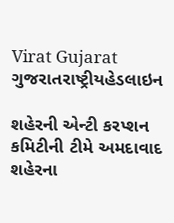Virat Gujarat
ગુજરાતરાષ્ટ્રીયહેડલાઇન

શહેરની એન્ટી કરપ્શન કમિટીની ટીમે અમદાવાદ શહેરના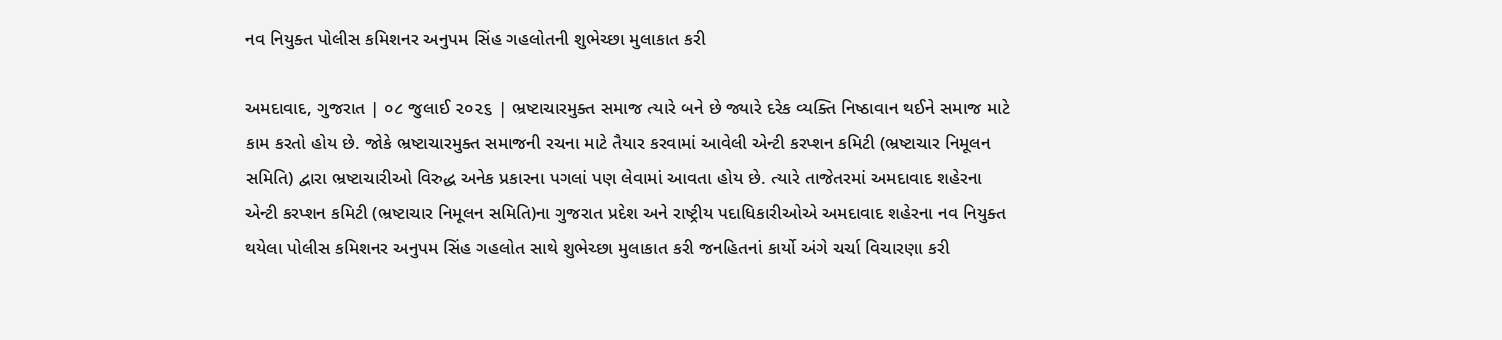નવ નિયુક્ત પોલીસ કમિશનર અનુપમ સિંહ ગહલોતની શુભેચ્છા મુલાકાત કરી

અમદાવાદ, ગુજરાત | ૦૮ જુલાઈ ૨૦૨૬ | ભ્રષ્ટાચારમુક્ત સમાજ ત્યારે બને છે જ્યારે દરેક વ્યક્તિ નિષ્ઠાવાન થઈને સમાજ માટે કામ કરતો હોય છે. જોકે ભ્રષ્ટાચારમુક્ત સમાજની રચના માટે તૈયાર કરવામાં આવેલી એન્ટી કરપ્શન કમિટી (ભ્રષ્ટાચાર નિમૂલન સમિતિ) દ્વારા ભ્રષ્ટાચારીઓ વિરુદ્ધ અનેક પ્રકારના પગલાં પણ લેવામાં આવતા હોય છે. ત્યારે તાજેતરમાં અમદાવાદ શહેરના એન્ટી કરપ્શન કમિટી (ભ્રષ્ટાચાર નિમૂલન સમિતિ)ના ગુજરાત પ્રદેશ અને રાષ્ટ્રીય પદાધિકારીઓએ અમદાવાદ શહેરના નવ નિયુક્ત થયેલા પોલીસ કમિશનર અનુપમ સિંહ ગહલોત સાથે શુભેચ્છા મુલાકાત કરી જનહિતનાં કાર્યો અંગે ચર્ચા વિચારણા કરી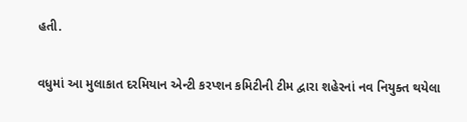હતી.

વધુમાં આ મુલાકાત દરમિયાન એન્ટી કરપ્શન કમિટીની ટીમ દ્વારા શહેરનાં નવ નિયુક્ત થયેલા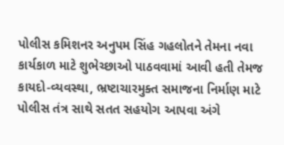પોલીસ કમિશનર અનુપમ સિંહ ગહલોતને તેમના નવા કાર્યકાળ માટે શુભેચ્છાઓ પાઠવવામાં આવી હતી તેમજ કાયદો-વ્યવસ્થા, ભ્રષ્ટાચારમુક્ત સમાજના નિર્માણ માટે પોલીસ તંત્ર સાથે સતત સહયોગ આપવા અંગે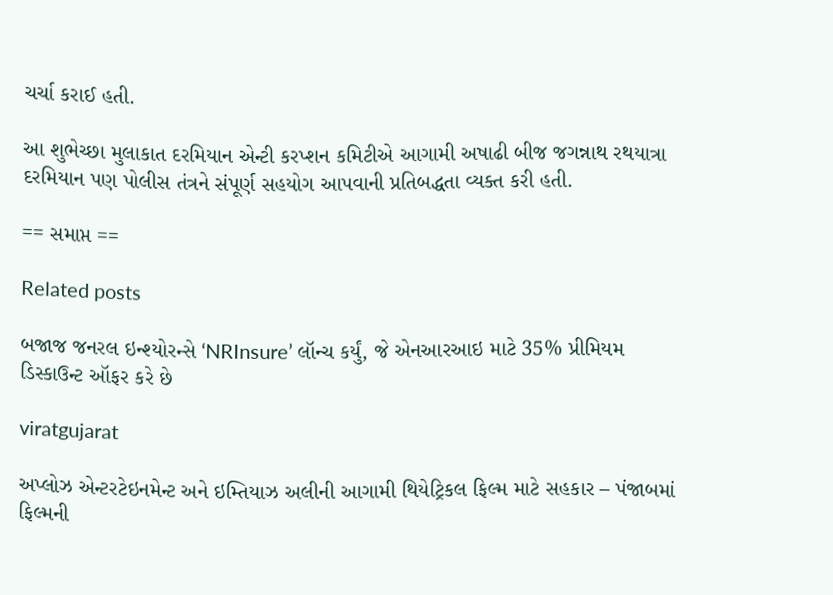ચર્ચા કરાઈ હતી.

આ શુભેચ્છા મુલાકાત દરમિયાન એન્ટી કરપ્શન કમિટીએ આગામી અષાઢી બીજ જગન્નાથ રથયાત્રા દરમિયાન પણ પોલીસ તંત્રને સંપૂર્ણ સહયોગ આપવાની પ્રતિબદ્ધતા વ્યક્ત કરી હતી.

== સમાપ્ત ==

Related posts

બજાજ જનરલ ઇન્શ્યોરન્સે ‘NRInsure’ લૉન્ચ કર્યું, જે એનઆરઆઇ માટે 35% પ્રીમિયમ ડિસ્કાઉન્ટ ઑફર કરે છે

viratgujarat

અપ્લોઝ એન્ટરટેઇનમેન્ટ અને ઇમ્તિયાઝ અલીની આગામી થિયેટ્રિકલ ફિલ્મ માટે સહકાર – પંજાબમાં ફિલ્મની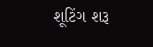શૂટિંગ શરૂ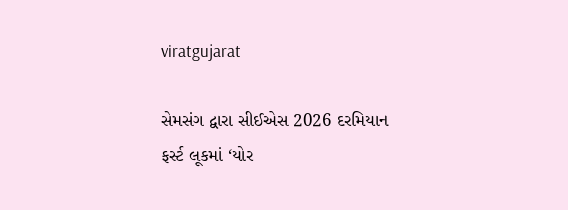viratgujarat

સેમસંગ દ્વારા સીઈએસ 2026 દરમિયાન ફર્સ્ટ લૂકમાં ‘યોર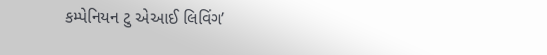કમ્પેનિયન ટુ એઆઈ લિવિંગ’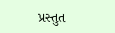પ્રસ્તુત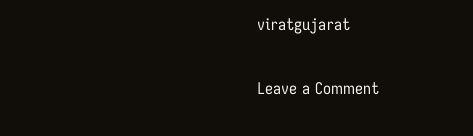viratgujarat

Leave a Comment